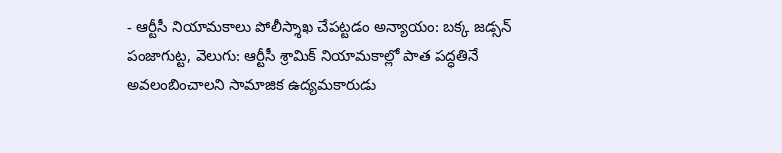- ఆర్టీసీ నియామకాలు పోలీస్శాఖ చేపట్టడం అన్యాయం: బక్క జడ్సన్
పంజాగుట్ట, వెలుగు: ఆర్టీసీ శ్రామిక్ నియామకాల్లో పాత పద్ధతినే అవలంబించాలని సామాజిక ఉద్యమకారుడు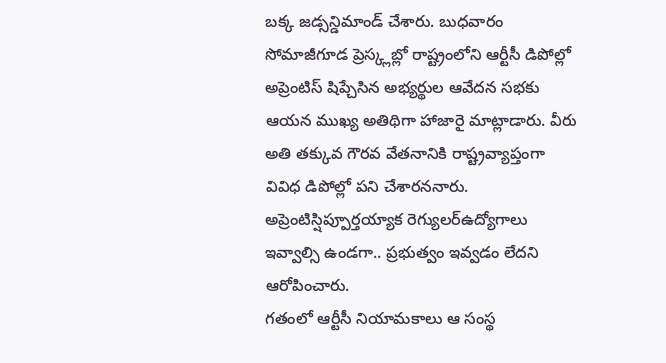బక్క జడ్సన్డిమాండ్ చేశారు. బుధవారం సోమాజీగూడ ప్రెస్క్లబ్లో రాష్ట్రంలోని ఆర్టీసీ డిపోల్లో అప్రెంటిస్ షిప్చేసిన అభ్యర్థుల ఆవేదన సభకు ఆయన ముఖ్య అతిథిగా హాజారై మాట్లాడారు. వీరు అతి తక్కువ గౌరవ వేతనానికి రాష్ట్రవ్యాప్తంగా వివిధ డిపోల్లో పని చేశారననారు. అప్రెంటిస్షిప్పూర్తయ్యాక రెగ్యులర్ఉద్యోగాలు ఇవ్వాల్సి ఉండగా.. ప్రభుత్వం ఇవ్వడం లేదని ఆరోపించారు.
గతంలో ఆర్టీసీ నియామకాలు ఆ సంస్థ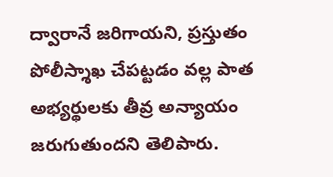ద్వారానే జరిగాయని, ప్రస్తుతం పోలీస్శాఖ చేపట్టడం వల్ల పాత అభ్యర్థులకు తీవ్ర అన్యాయం జరుగుతుందని తెలిపారు.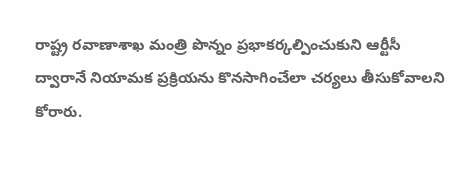రాష్ట్ర రవాణాశాఖ మంత్రి పొన్నం ప్రభాకర్కల్పించుకుని ఆర్టీసీ ద్వారానే నియామక ప్రక్రియను కొనసాగించేలా చర్యలు తీసుకోవాలని కోరారు.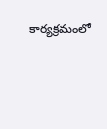కార్యక్రమంలో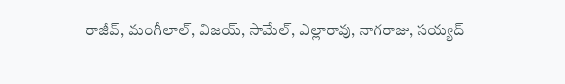రాజీవ్, మంగీలాల్, విజయ్, సామేల్, ఎల్లారావు, నాగరాజు, సయ్యద్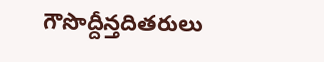గౌసొద్దీన్తదితరులు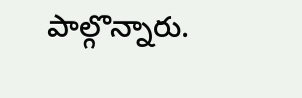పాల్గొన్నారు.